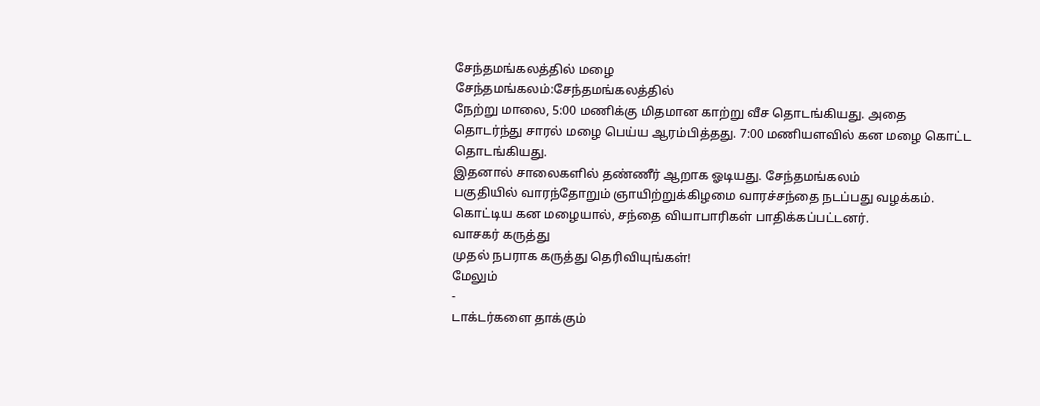சேந்தமங்கலத்தில் மழை
சேந்தமங்கலம்:சேந்தமங்கலத்தில்
நேற்று மாலை, 5:00 மணிக்கு மிதமான காற்று வீச தொடங்கியது. அதை
தொடர்ந்து சாரல் மழை பெய்ய ஆரம்பித்தது. 7:00 மணியளவில் கன மழை கொட்ட
தொடங்கியது.
இதனால் சாலைகளில் தண்ணீர் ஆறாக ஓடியது. சேந்தமங்கலம்
பகுதியில் வாரந்தோறும் ஞாயிற்றுக்கிழமை வாரச்சந்தை நடப்பது வழக்கம்.
கொட்டிய கன மழையால், சந்தை வியாபாரிகள் பாதிக்கப்பட்டனர்.
வாசகர் கருத்து
முதல் நபராக கருத்து தெரிவியுங்கள்!
மேலும்
-
டாக்டர்களை தாக்கும்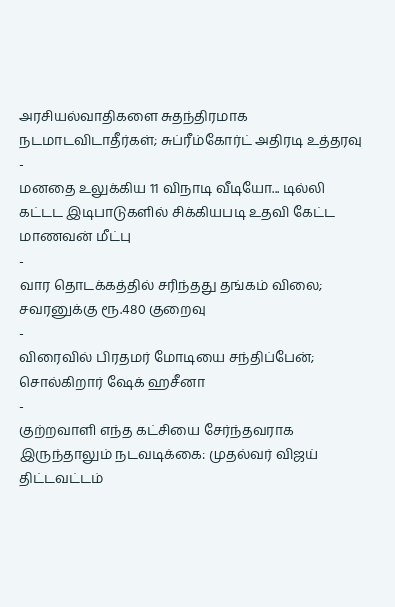அரசியல்வாதிகளை சுதந்திரமாக நடமாடவிடாதீர்கள்; சுப்ரீம்கோர்ட் அதிரடி உத்தரவு
-
மனதை உலுக்கிய 11 விநாடி வீடியோ... டில்லி கட்டட இடிபாடுகளில் சிக்கியபடி உதவி கேட்ட மாணவன் மீட்பு
-
வார தொடக்கத்தில் சரிந்தது தங்கம் விலை; சவரனுக்கு ரூ.480 குறைவு
-
விரைவில் பிரதமர் மோடியை சந்திப்பேன்; சொல்கிறார் ஷேக் ஹசீனா
-
குற்றவாளி எந்த கட்சியை சேர்ந்தவராக இருந்தாலும் நடவடிக்கை: முதல்வர் விஜய் திட்டவட்டம்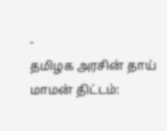-
தமிழக அரசின் தாய் மாமன் திட்டம்: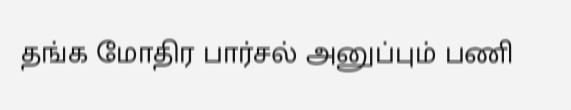தங்க மோதிர பார்சல் அனுப்பும் பணி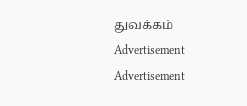துவக்கம்
Advertisement
Advertisement